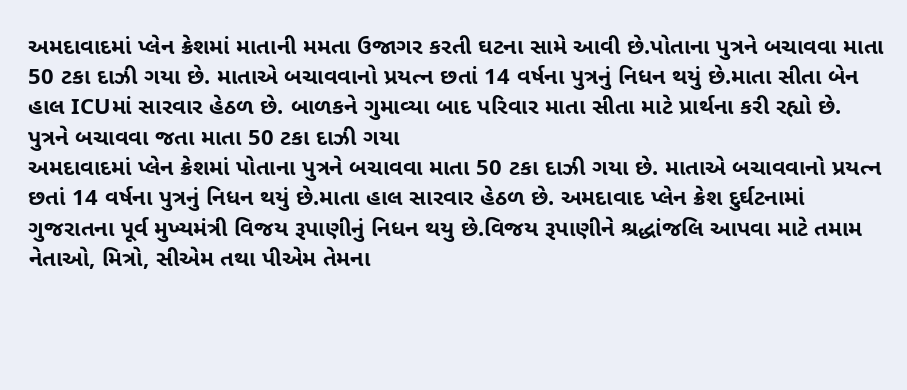અમદાવાદમાં પ્લેન ક્રેશમાં માતાની મમતા ઉજાગર કરતી ઘટના સામે આવી છે.પોતાના પુત્રને બચાવવા માતા 50 ટકા દાઝી ગયા છે. માતાએ બચાવવાનો પ્રયત્ન છતાં 14 વર્ષના પુત્રનું નિધન થયું છે.માતા સીતા બેન હાલ ICUમાં સારવાર હેઠળ છે. બાળકને ગુમાવ્યા બાદ પરિવાર માતા સીતા માટે પ્રાર્થના કરી રહ્યો છે.
પુત્રને બચાવવા જતા માતા 50 ટકા દાઝી ગયા
અમદાવાદમાં પ્લેન ક્રેશમાં પોતાના પુત્રને બચાવવા માતા 50 ટકા દાઝી ગયા છે. માતાએ બચાવવાનો પ્રયત્ન છતાં 14 વર્ષના પુત્રનું નિધન થયું છે.માતા હાલ સારવાર હેઠળ છે. અમદાવાદ પ્લેન ક્રેશ દુર્ઘટનામાં ગુજરાતના પૂર્વ મુખ્યમંત્રી વિજય રૂપાણીનું નિધન થયુ છે.વિજય રૂપાણીને શ્રદ્ધાંજલિ આપવા માટે તમામ નેતાઓ, મિત્રો, સીએમ તથા પીએમ તેમના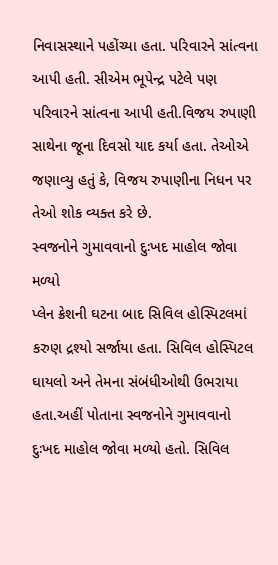નિવાસસ્થાને પહોંચ્યા હતા. પરિવારને સાંત્વના આપી હતી. સીએમ ભૂપેન્દ્ર પટેલે પણ પરિવારને સાંત્વના આપી હતી.વિજય રુપાણી સાથેના જૂના દિવસો યાદ કર્યા હતા. તેઓએ જણાવ્યુ હતું કે, વિજય રુપાણીના નિધન પર તેઓ શોક વ્યક્ત કરે છે.
સ્વજનોને ગુમાવવાનો દુઃખદ માહોલ જોવા મળ્યો
પ્લેન ક્રેશની ઘટના બાદ સિવિલ હોસ્પિટલમાં કરુણ દ્રશ્યો સર્જાયા હતા. સિવિલ હોસ્પિટલ ઘાયલો અને તેમના સંબંધીઓથી ઉભરાયા હતા.અહીં પોતાના સ્વજનોને ગુમાવવાનો દુઃખદ માહોલ જોવા મળ્યો હતો. સિવિલ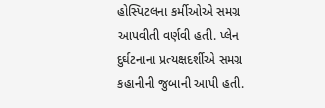હોસ્પિટલના કર્મીઓએ સમગ્ર આપવીતી વર્ણવી હતી. પ્લેન દુર્ઘટનાના પ્રત્યક્ષદર્શીએ સમગ્ર કહાનીની જુબાની આપી હતી.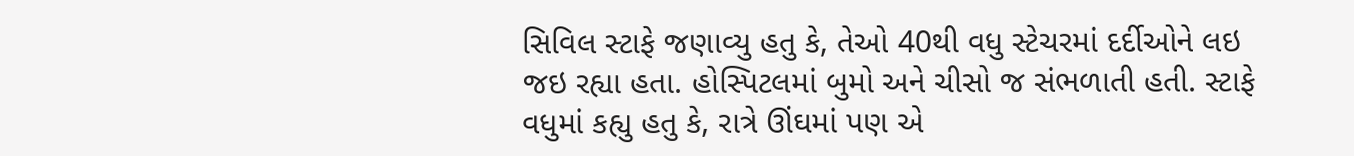સિવિલ સ્ટાફે જણાવ્યુ હતુ કે, તેઓ 40થી વધુ સ્ટેચરમાં દર્દીઓને લઇ જઇ રહ્યા હતા. હોસ્પિટલમાં બુમો અને ચીસો જ સંભળાતી હતી. સ્ટાફે વધુમાં કહ્યુ હતુ કે, રાત્રે ઊંઘમાં પણ એ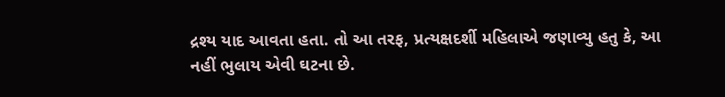દ્રશ્ય યાદ આવતા હતા. તો આ તરફ, પ્રત્યક્ષદર્શી મહિલાએ જણાવ્યુ હતુ કે, આ નહીં ભુલાય એવી ઘટના છે.